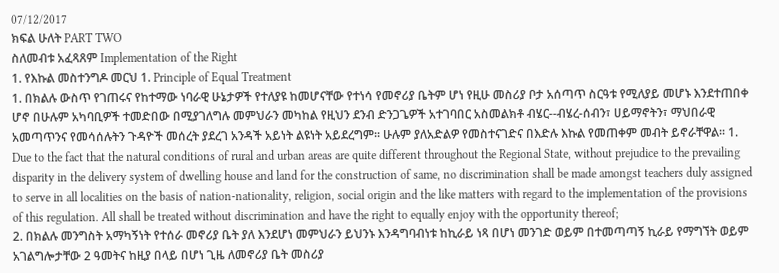07/12/2017
ክፍል ሁለት PART TWO
ስለመብቱ አፈጻጸም Implementation of the Right
1. የእኩል መስተንግዶ መርህ 1. Principle of Equal Treatment
1. በክልሉ ውስጥ የገጠሩና የከተማው ነባራዊ ሁኔታዎች የተለያዩ ከመሆናቸው የተነሳ የመኖሪያ ቤትም ሆነ የዚሁ መስሪያ ቦታ አሰጣጥ ስርዓቱ የሚለያይ መሆኑ እንደተጠበቀ ሆኖ በሁሉም አካባቢዎች ተመድበው በሚያገለግሉ መምህራን መካከል የዚህን ደንብ ድንጋጌዎች አተገባበር አስመልክቶ ብሄር--ብሄረ-ሰብን፣ ሀይማኖትን፣ ማህበራዊ አመጣጥንና የመሳሰሉትን ጉዳዮች መሰረት ያደረገ አንዳች አይነት ልዩነት አይደረግም፡፡ ሁሉም ያለአድልዎ የመስተናገድና በእድሉ እኩል የመጠቀም መብት ይኖራቸዋል፡፡ 1. Due to the fact that the natural conditions of rural and urban areas are quite different throughout the Regional State, without prejudice to the prevailing disparity in the delivery system of dwelling house and land for the construction of same, no discrimination shall be made amongst teachers duly assigned to serve in all localities on the basis of nation-nationality, religion, social origin and the like matters with regard to the implementation of the provisions of this regulation. All shall be treated without discrimination and have the right to equally enjoy with the opportunity thereof;
2. በክልሉ መንግስት አማካኝነት የተሰራ መኖሪያ ቤት ያለ እንደሆነ መምህራን ይህንኑ እንዳግባብነቱ ከኪራይ ነጻ በሆነ መንገድ ወይም በተመጣጣኝ ኪራይ የማግኘት ወይም አገልግሎታቸው 2 ዓመትና ከዚያ በላይ በሆነ ጊዜ ለመኖሪያ ቤት መስሪያ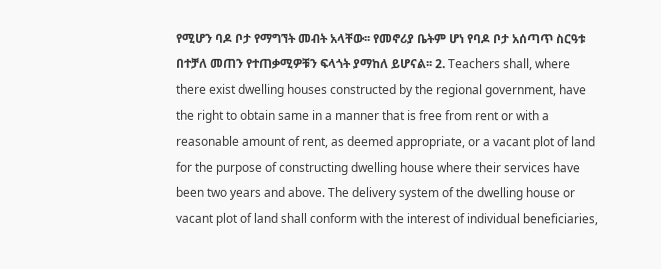የሚሆን ባዶ ቦታ የማግኘት መብት አላቸው፡፡ የመኖሪያ ቤትም ሆነ የባዶ ቦታ አሰጣጥ ስርዓቱ በተቻለ መጠን የተጠቃሚዎቹን ፍላጎት ያማከለ ይሆናል፡፡ 2. Teachers shall, where there exist dwelling houses constructed by the regional government, have the right to obtain same in a manner that is free from rent or with a reasonable amount of rent, as deemed appropriate, or a vacant plot of land for the purpose of constructing dwelling house where their services have been two years and above. The delivery system of the dwelling house or vacant plot of land shall conform with the interest of individual beneficiaries,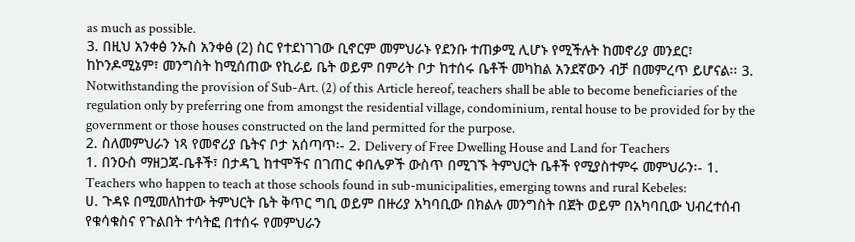as much as possible.
3. በዚህ አንቀፅ ንኡስ አንቀፅ (2) ስር የተደነገገው ቢኖርም መምህራኑ የደንቡ ተጠቃሚ ሊሆኑ የሚችሉት ከመኖሪያ መንደር፣ ከኮንዶሚኔም፣ መንግስት ከሚሰጠው የኪራይ ቤት ወይም በምሪት ቦታ ከተሰሩ ቤቶች መካከል አንደኛውን ብቻ በመምረጥ ይሆናል፡፡ 3. Notwithstanding the provision of Sub-Art. (2) of this Article hereof, teachers shall be able to become beneficiaries of the regulation only by preferring one from amongst the residential village, condominium, rental house to be provided for by the government or those houses constructed on the land permitted for the purpose.
2. ስለመምህራን ነጻ የመኖሪያ ቤትና ቦታ አሰጣጥ፡- 2. Delivery of Free Dwelling House and Land for Teachers
1. በንዑስ ማዘጋጃ-ቤቶች፣ በታዳጊ ከተሞችና በገጠር ቀበሌዎች ውስጥ በሚገኙ ትምህርት ቤቶች የሚያስተምሩ መምህራን፡- 1. Teachers who happen to teach at those schools found in sub-municipalities, emerging towns and rural Kebeles:
ሀ. ጉዳዩ በሚመለከተው ትምህርት ቤት ቅጥር ግቢ ወይም በዙሪያ አካባቢው በክልሉ መንግስት በጀት ወይም በአካባቢው ህብረተሰብ የቁሳቁስና የጉልበት ተሳትፎ በተሰሩ የመምህራን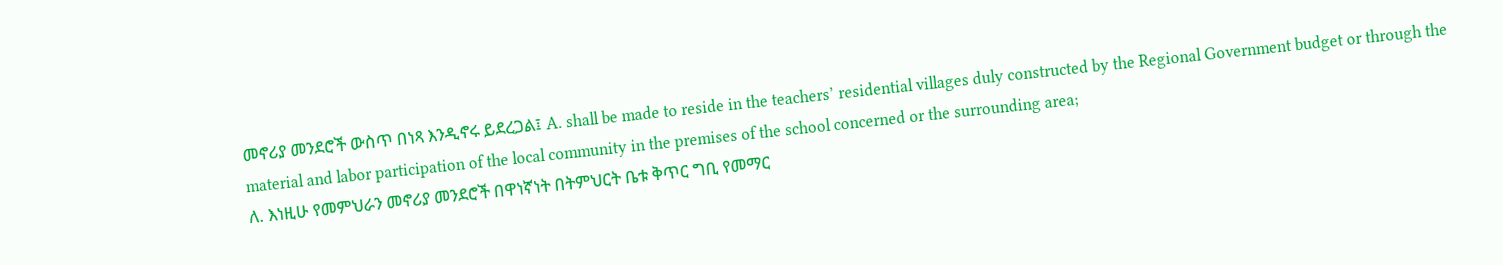መኖሪያ መንደሮች ውስጥ በነጻ እንዲኖሩ ይደረጋል፤ A. shall be made to reside in the teachers’ residential villages duly constructed by the Regional Government budget or through the material and labor participation of the local community in the premises of the school concerned or the surrounding area;
ለ. እነዚሁ የመምህራን መኖሪያ መንደሮች በዋነኛነት በትምህርት ቤቱ ቅጥር ግቢ የመማር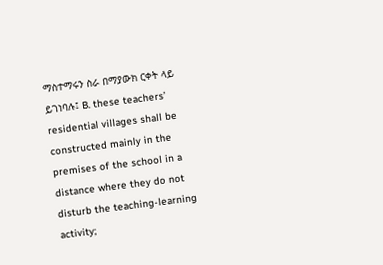ማስተማሩን ስራ በማያውክ ርቀት ላይ ይገነባሉ፤ B. these teachers’ residential villages shall be constructed mainly in the premises of the school in a distance where they do not disturb the teaching-learning activity;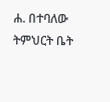ሐ. በተባለው ትምህርት ቤት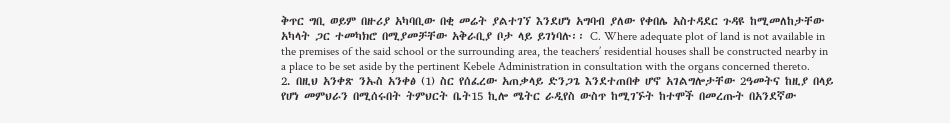ቅጥር ግቢ ወይም በዙሪያ አካባቢው በቂ መሬት ያልተገኘ እንደሆነ አግባብ ያለው የቀበሌ አስተዳደር ጉዳዩ ከሚመለከታቸው አካላት ጋር ተመካክሮ በሚያመቻቸው አቅራቢያ ቦታ ላይ ይገነባሉ፡፡ C. Where adequate plot of land is not available in the premises of the said school or the surrounding area, the teachers’ residential houses shall be constructed nearby in a place to be set aside by the pertinent Kebele Administration in consultation with the organs concerned thereto.
2. በዚህ አንቀጽ ንኡስ አንቀፅ (1) ስር የሰፈረው አጠቃላይ ድንጋጌ እንደተጠበቀ ሆኖ አገልግሎታቸው 2ዓመትና ከዚያ በላይ የሆነ መምህራን በሚሰሩበት ትምህርት ቤት15 ኪሎ ሜትር ራዲየስ ውስጥ ከሚገኙት ከተሞች በመረጡት በአንደኛው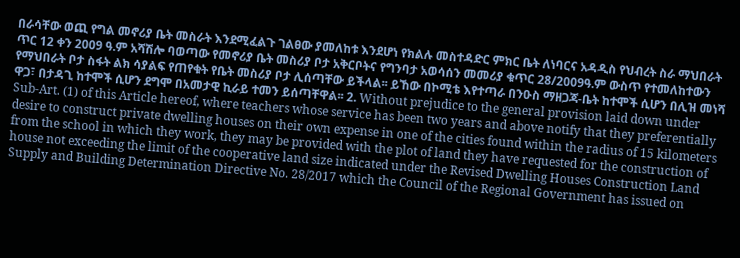በራሳቸው ወጪ የግል መኖሪያ ቤት መስራት እንደሚፈልጉ ገልፀው ያመለከቱ እንደሆነ የክልሉ መስተዳድር ምክር ቤት ለነባርና አዳዲስ የህብረት ስራ ማህበራት ጥር 12 ቀን 2009 ዓ.ም አሻሽሎ ባወጣው የመኖሪያ ቤት መስሪያ ቦታ አቅርቦትና የግንባታ አወሳሰን መመሪያ ቁጥር 28/2009ዓ.ም ውስጥ የተመለከተውን የማህበራት ቦታ ስፋት ልክ ሳያልፍ የጠየቁት የቤት መስሪያ ቦታ ሊሰጣቸው ይችላል፡፡ ይኸው በኮሚቴ እየተጣራ በንዑስ ማዘጋጃ-ቤት ከተሞች ሲሆን በሊዝ መነሻ ዋጋ፣ በታዳጊ ከተሞች ሲሆን ደግሞ በአመታዊ ኪራይ ተመን ይሰጣቸዋል፡፡ 2. Without prejudice to the general provision laid down under Sub-Art. (1) of this Article hereof, where teachers whose service has been two years and above notify that they preferentially desire to construct private dwelling houses on their own expense in one of the cities found within the radius of 15 kilometers from the school in which they work, they may be provided with the plot of land they have requested for the construction of house not exceeding the limit of the cooperative land size indicated under the Revised Dwelling Houses Construction Land Supply and Building Determination Directive No. 28/2017 which the Council of the Regional Government has issued on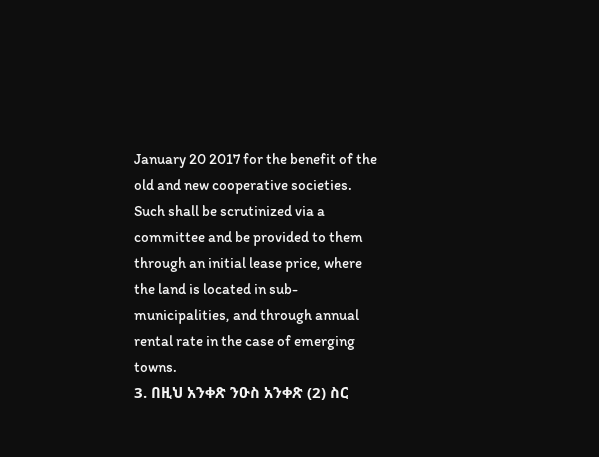January 20 2017 for the benefit of the old and new cooperative societies. Such shall be scrutinized via a committee and be provided to them through an initial lease price, where the land is located in sub-municipalities, and through annual rental rate in the case of emerging towns.
3. በዚህ አንቀጽ ንዑስ አንቀጽ (2) ስር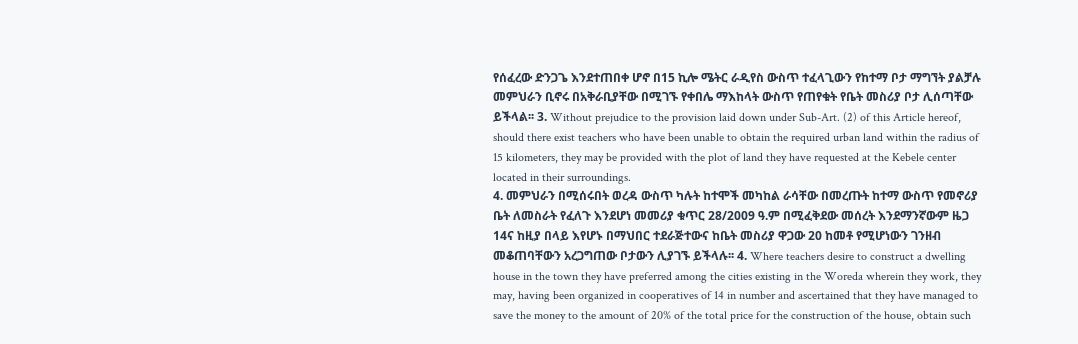የሰፈረው ድንጋጌ እንደተጠበቀ ሆኖ በ15 ኪሎ ሜትር ራዲየስ ውስጥ ተፈላጊውን የከተማ ቦታ ማግኘት ያልቻሉ መምህራን ቢኖሩ በአቅራቢያቸው በሚገኙ የቀበሌ ማእከላት ውስጥ የጠየቁት የቤት መስሪያ ቦታ ሊሰጣቸው ይችላል፡፡ 3. Without prejudice to the provision laid down under Sub-Art. (2) of this Article hereof, should there exist teachers who have been unable to obtain the required urban land within the radius of 15 kilometers, they may be provided with the plot of land they have requested at the Kebele center located in their surroundings.
4. መምህራን በሚሰሩበት ወረዳ ውስጥ ካሉት ከተሞች መካከል ራሳቸው በመረጡት ከተማ ውስጥ የመኖሪያ ቤት ለመስራት የፈለጉ እንደሆነ መመሪያ ቁጥር 28/2009 ዓ.ም በሚፈቅደው መሰረት እንደማንኛውም ዜጋ 14ና ከዚያ በላይ እየሆኑ በማህበር ተደራጅተውና ከቤት መስሪያ ዋጋው 20 ከመቶ የሚሆነውን ገንዘብ መቆጠባቸውን አረጋግጠው ቦታውን ሊያገኙ ይችላሉ፡፡ 4. Where teachers desire to construct a dwelling house in the town they have preferred among the cities existing in the Woreda wherein they work, they may, having been organized in cooperatives of 14 in number and ascertained that they have managed to save the money to the amount of 20% of the total price for the construction of the house, obtain such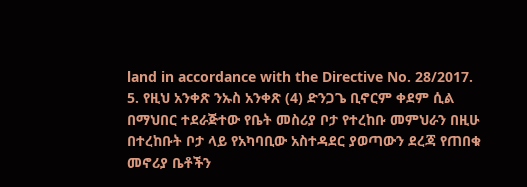land in accordance with the Directive No. 28/2017.
5. የዚህ አንቀጽ ንኡስ አንቀጽ (4) ድንጋጌ ቢኖርም ቀደም ሲል በማህበር ተደራጅተው የቤት መስሪያ ቦታ የተረከቡ መምህራን በዚሁ በተረከቡት ቦታ ላይ የአካባቢው አስተዳደር ያወጣውን ደረጃ የጠበቁ መኖሪያ ቤቶችን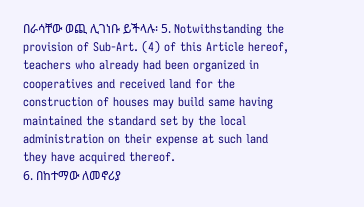በራሳቸው ወጪ ሊገነቡ ይችላሉ፡ 5. Notwithstanding the provision of Sub-Art. (4) of this Article hereof, teachers who already had been organized in cooperatives and received land for the construction of houses may build same having maintained the standard set by the local administration on their expense at such land they have acquired thereof.
6. በከተማው ለመኖሪያ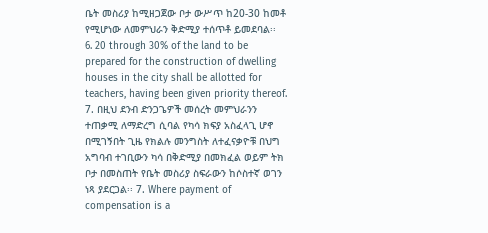ቤት መስሪያ ከሚዘጋጀው ቦታ ውሥጥ ከ20-30 ከመቶ የሚሆነው ለመምህራን ቅድሚያ ተሰጥቶ ይመደባል፡፡ 6. 20 through 30% of the land to be prepared for the construction of dwelling houses in the city shall be allotted for teachers, having been given priority thereof.
7. በዚህ ደንብ ድንጋጌዎች መሰረት መምህራንን ተጠቃሚ ለማድረግ ሲባል የካሳ ክፍያ አስፈላጊ ሆኖ በሚገኝበት ጊዜ የክልሉ መንግስት ለተፈናቃዮቹ በህግ አግባብ ተገቢውን ካሳ በቅድሚያ በመክፈል ወይም ትክ ቦታ በመስጠት የቤት መስሪያ ስፍራውን ከሶስተኛ ወገን ነጻ ያደርጋል፡፡ 7. Where payment of compensation is a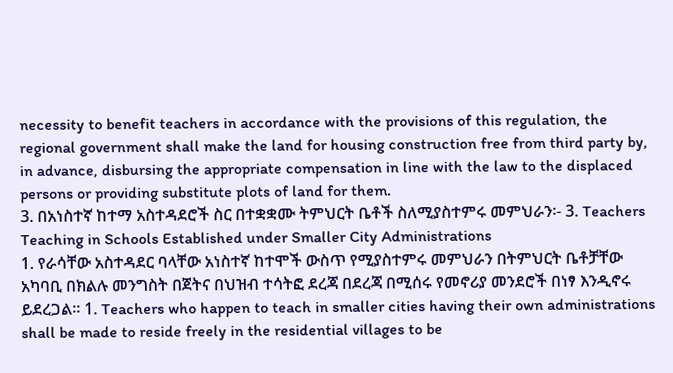necessity to benefit teachers in accordance with the provisions of this regulation, the regional government shall make the land for housing construction free from third party by, in advance, disbursing the appropriate compensation in line with the law to the displaced persons or providing substitute plots of land for them.
3. በአነስተኛ ከተማ አስተዳደሮች ስር በተቋቋሙ ትምህርት ቤቶች ስለሚያስተምሩ መምህራን፡- 3. Teachers Teaching in Schools Established under Smaller City Administrations
1. የራሳቸው አስተዳደር ባላቸው አነስተኛ ከተሞች ውስጥ የሚያስተምሩ መምህራን በትምህርት ቤቶቻቸው አካባቢ በክልሉ መንግስት በጀትና በህዝብ ተሳትፎ ደረጃ በደረጃ በሚሰሩ የመኖሪያ መንደሮች በነፃ እንዲኖሩ ይደረጋል፡፡ 1. Teachers who happen to teach in smaller cities having their own administrations shall be made to reside freely in the residential villages to be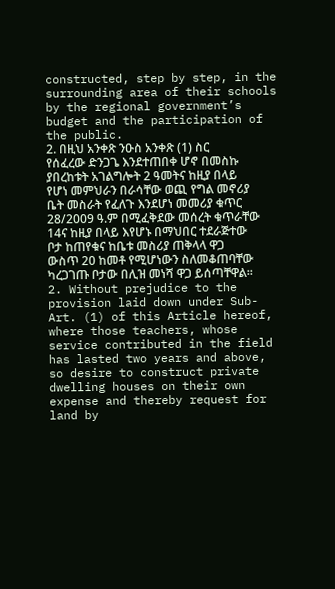constructed, step by step, in the surrounding area of their schools by the regional government’s budget and the participation of the public.
2. በዚህ አንቀጽ ንዑስ አንቀጽ (1) ስር የሰፈረው ድንጋጌ እንደተጠበቀ ሆኖ በመስኩ ያበረከቱት አገልግሎት 2 ዓመትና ከዚያ በላይ የሆነ መምህራን በራሳቸው ወጪ የግል መኖሪያ ቤት መስራት የፈለጉ እንደሆነ መመሪያ ቁጥር 28/2009 ዓ.ም በሚፈቅደው መሰረት ቁጥራቸው 14ና ከዚያ በላይ እየሆኑ በማህበር ተደራጅተው ቦታ ከጠየቁና ከቤቱ መስሪያ ጠቅላላ ዋጋ ውስጥ 20 ከመቶ የሚሆነውን ስለመቆጠባቸው ካረጋገጡ ቦታው በሊዝ መነሻ ዋጋ ይሰጣቸዋል፡፡ 2. Without prejudice to the provision laid down under Sub-Art. (1) of this Article hereof, where those teachers, whose service contributed in the field has lasted two years and above, so desire to construct private dwelling houses on their own expense and thereby request for land by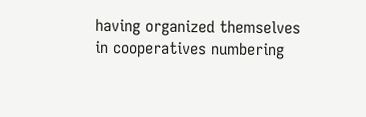having organized themselves in cooperatives numbering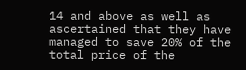14 and above as well as ascertained that they have managed to save 20% of the total price of the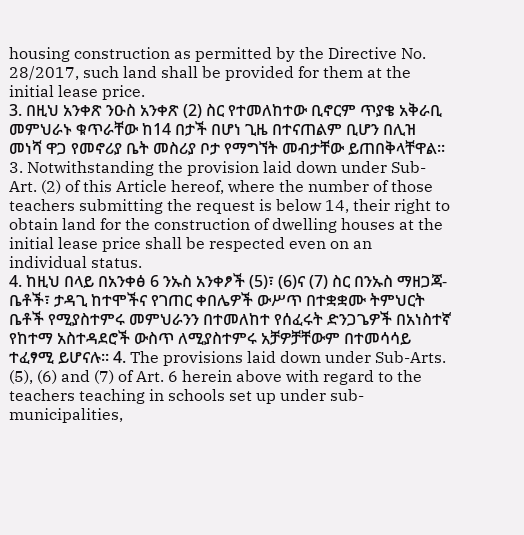housing construction as permitted by the Directive No. 28/2017, such land shall be provided for them at the initial lease price.
3. በዚህ አንቀጽ ንዑስ አንቀጽ (2) ስር የተመለከተው ቢኖርም ጥያቄ አቅራቢ መምህራኑ ቁጥራቸው ከ14 በታች በሆነ ጊዜ በተናጠልም ቢሆን በሊዝ መነሻ ዋጋ የመኖሪያ ቤት መስሪያ ቦታ የማግኘት መብታቸው ይጠበቅላቸዋል፡፡ 3. Notwithstanding the provision laid down under Sub-Art. (2) of this Article hereof, where the number of those teachers submitting the request is below 14, their right to obtain land for the construction of dwelling houses at the initial lease price shall be respected even on an individual status.
4. ከዚህ በላይ በአንቀፅ 6 ንኡስ አንቀፆች (5)፣ (6)ና (7) ስር በንኡስ ማዘጋጃ-ቤቶች፣ ታዳጊ ከተሞችና የገጠር ቀበሌዎች ውሥጥ በተቋቋሙ ትምህርት ቤቶች የሚያስተምሩ መምህራንን በተመለከተ የሰፈሩት ድንጋጌዎች በአነስተኛ የከተማ አስተዳደሮች ውስጥ ለሚያስተምሩ አቻዎቻቸውም በተመሳሳይ ተፈፃሚ ይሆናሉ፡፡ 4. The provisions laid down under Sub-Arts. (5), (6) and (7) of Art. 6 herein above with regard to the teachers teaching in schools set up under sub-municipalities,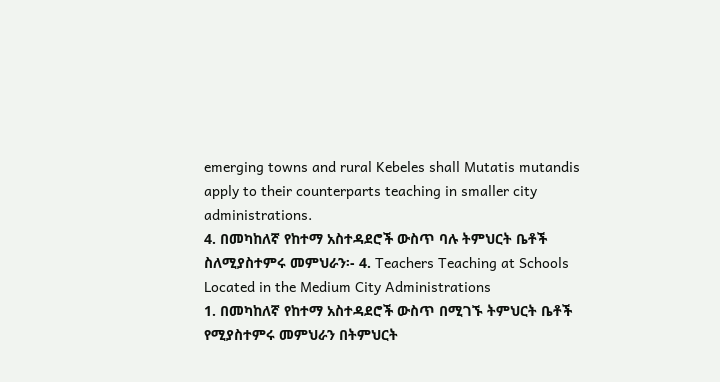emerging towns and rural Kebeles shall Mutatis mutandis apply to their counterparts teaching in smaller city administrations.
4. በመካከለኛ የከተማ አስተዳደሮች ውስጥ ባሉ ትምህርት ቤቶች ስለሚያስተምሩ መምህራን፡- 4. Teachers Teaching at Schools Located in the Medium City Administrations
1. በመካከለኛ የከተማ አስተዳደሮች ውስጥ በሚገኙ ትምህርት ቤቶች የሚያስተምሩ መምህራን በትምህርት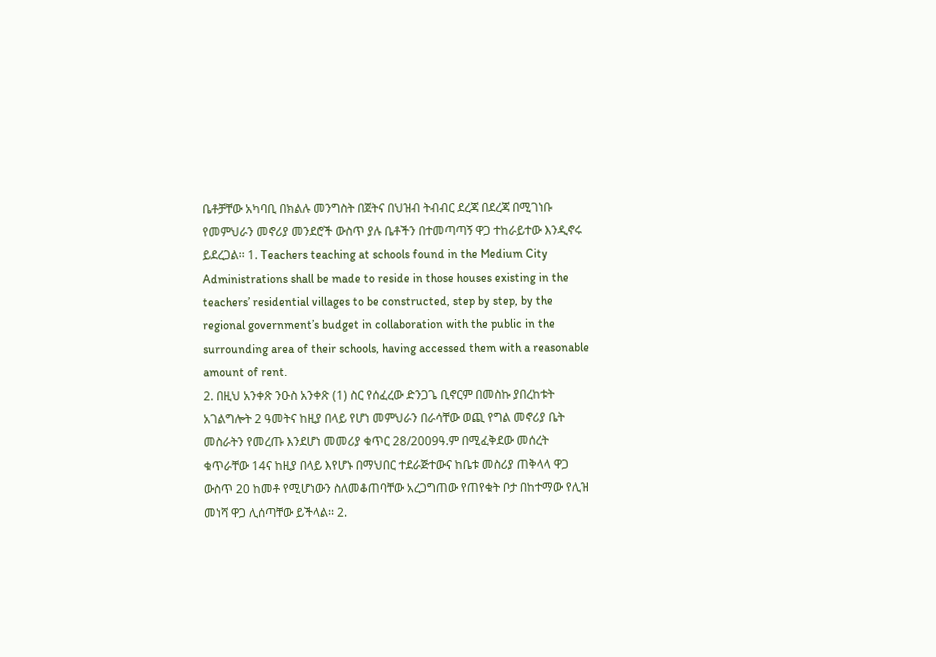ቤቶቻቸው አካባቢ በክልሉ መንግስት በጀትና በህዝብ ትብብር ደረጃ በደረጃ በሚገነቡ የመምህራን መኖሪያ መንደሮች ውስጥ ያሉ ቤቶችን በተመጣጣኝ ዋጋ ተከራይተው እንዲኖሩ ይደረጋል፡፡ 1. Teachers teaching at schools found in the Medium City Administrations shall be made to reside in those houses existing in the teachers’ residential villages to be constructed, step by step, by the regional government’s budget in collaboration with the public in the surrounding area of their schools, having accessed them with a reasonable amount of rent.
2. በዚህ አንቀጽ ንዑስ አንቀጽ (1) ስር የሰፈረው ድንጋጌ ቢኖርም በመስኩ ያበረከቱት አገልግሎት 2 ዓመትና ከዚያ በላይ የሆነ መምህራን በራሳቸው ወጪ የግል መኖሪያ ቤት መስራትን የመረጡ እንደሆነ መመሪያ ቁጥር 28/2009ዓ.ም በሚፈቅደው መሰረት ቁጥራቸው 14ና ከዚያ በላይ እየሆኑ በማህበር ተደራጅተውና ከቤቱ መስሪያ ጠቅላላ ዋጋ ውስጥ 20 ከመቶ የሚሆነውን ስለመቆጠባቸው አረጋግጠው የጠየቁት ቦታ በከተማው የሊዝ መነሻ ዋጋ ሊሰጣቸው ይችላል፡፡ 2.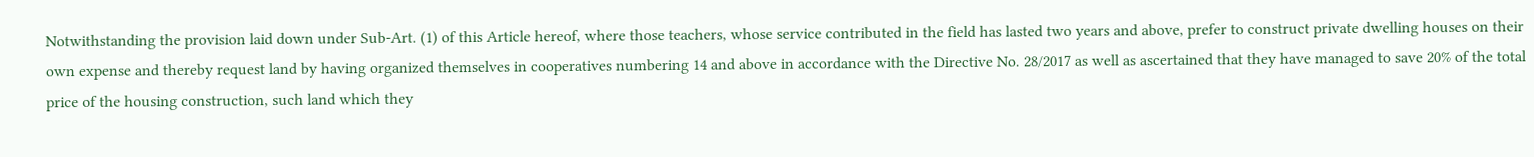Notwithstanding the provision laid down under Sub-Art. (1) of this Article hereof, where those teachers, whose service contributed in the field has lasted two years and above, prefer to construct private dwelling houses on their own expense and thereby request land by having organized themselves in cooperatives numbering 14 and above in accordance with the Directive No. 28/2017 as well as ascertained that they have managed to save 20% of the total price of the housing construction, such land which they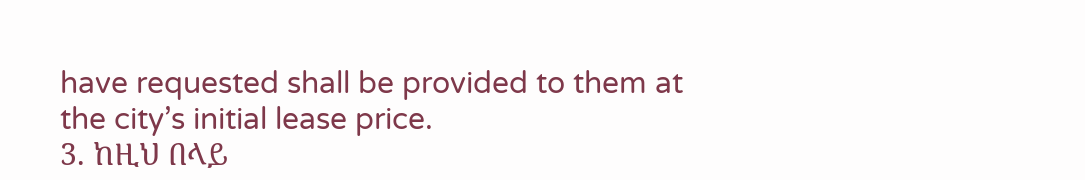have requested shall be provided to them at the city’s initial lease price.
3. ከዚህ በላይ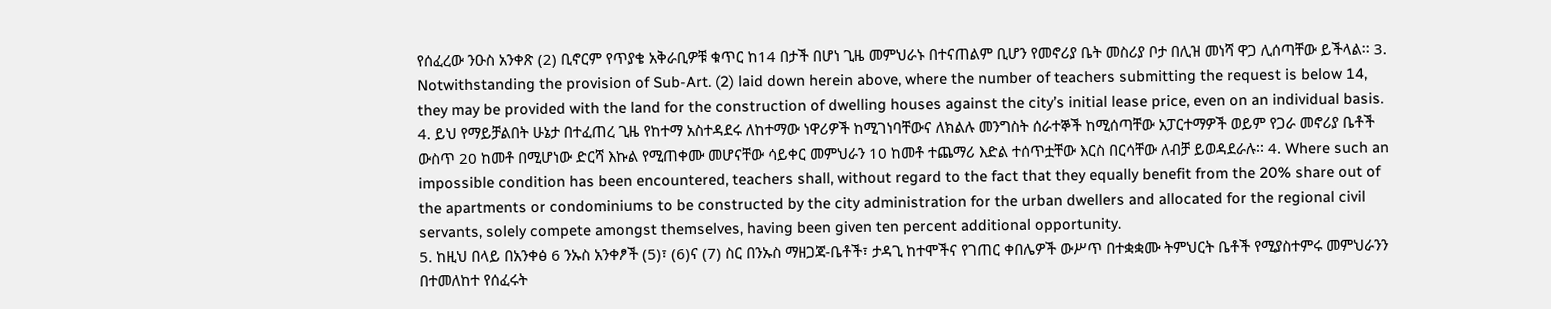የሰፈረው ንዑስ አንቀጽ (2) ቢኖርም የጥያቄ አቅራቢዎቹ ቁጥር ከ14 በታች በሆነ ጊዜ መምህራኑ በተናጠልም ቢሆን የመኖሪያ ቤት መስሪያ ቦታ በሊዝ መነሻ ዋጋ ሊሰጣቸው ይችላል፡፡ 3. Notwithstanding the provision of Sub-Art. (2) laid down herein above, where the number of teachers submitting the request is below 14, they may be provided with the land for the construction of dwelling houses against the city’s initial lease price, even on an individual basis.
4. ይህ የማይቻልበት ሁኔታ በተፈጠረ ጊዜ የከተማ አስተዳደሩ ለከተማው ነዋሪዎች ከሚገነባቸውና ለክልሉ መንግስት ሰራተኞች ከሚሰጣቸው አፓርተማዎች ወይም የጋራ መኖሪያ ቤቶች ውስጥ 20 ከመቶ በሚሆነው ድርሻ እኩል የሚጠቀሙ መሆናቸው ሳይቀር መምህራን 10 ከመቶ ተጨማሪ እድል ተሰጥቷቸው እርስ በርሳቸው ለብቻ ይወዳደራሉ፡፡ 4. Where such an impossible condition has been encountered, teachers shall, without regard to the fact that they equally benefit from the 20% share out of the apartments or condominiums to be constructed by the city administration for the urban dwellers and allocated for the regional civil servants, solely compete amongst themselves, having been given ten percent additional opportunity.
5. ከዚህ በላይ በአንቀፅ 6 ንኡስ አንቀፆች (5)፣ (6)ና (7) ስር በንኡስ ማዘጋጃ-ቤቶች፣ ታዳጊ ከተሞችና የገጠር ቀበሌዎች ውሥጥ በተቋቋሙ ትምህርት ቤቶች የሚያስተምሩ መምህራንን በተመለከተ የሰፈሩት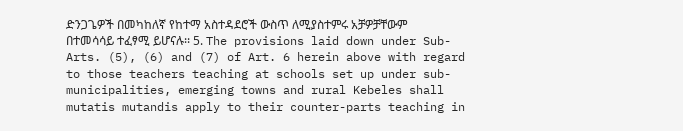ድንጋጌዎች በመካከለኛ የከተማ አስተዳደሮች ውስጥ ለሚያስተምሩ አቻዎቻቸውም በተመሳሳይ ተፈፃሚ ይሆናሉ፡፡ 5. The provisions laid down under Sub-Arts. (5), (6) and (7) of Art. 6 herein above with regard to those teachers teaching at schools set up under sub-municipalities, emerging towns and rural Kebeles shall mutatis mutandis apply to their counter-parts teaching in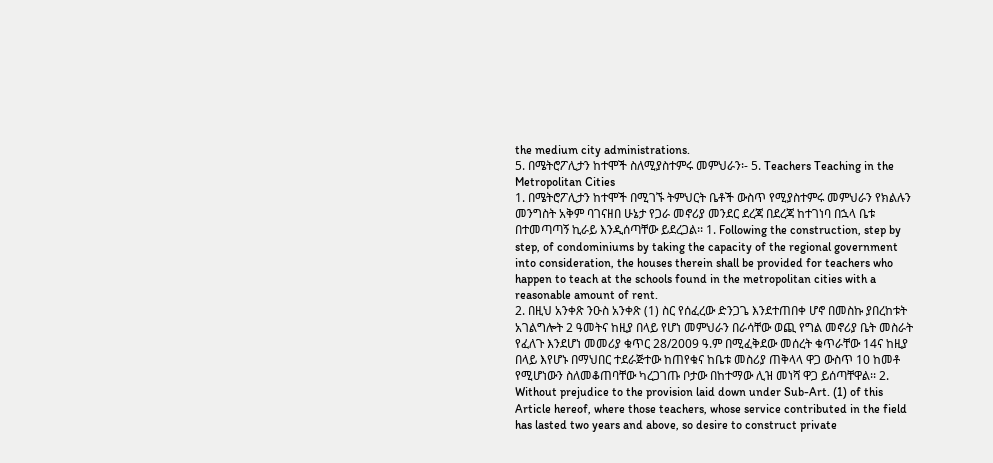the medium city administrations.
5. በሜትሮፖሊታን ከተሞች ስለሚያስተምሩ መምህራን፡- 5. Teachers Teaching in the Metropolitan Cities
1. በሜትሮፖሊታን ከተሞች በሚገኙ ትምህርት ቤቶች ውስጥ የሚያስተምሩ መምህራን የክልሉን መንግስት አቅም ባገናዘበ ሁኔታ የጋራ መኖሪያ መንደር ደረጃ በደረጃ ከተገነባ በኋላ ቤቱ በተመጣጣኝ ኪራይ እንዲሰጣቸው ይደረጋል፡፡ 1. Following the construction, step by step, of condominiums by taking the capacity of the regional government into consideration, the houses therein shall be provided for teachers who happen to teach at the schools found in the metropolitan cities with a reasonable amount of rent.
2. በዚህ አንቀጽ ንዑስ አንቀጽ (1) ስር የሰፈረው ድንጋጌ እንደተጠበቀ ሆኖ በመስኩ ያበረከቱት አገልግሎት 2 ዓመትና ከዚያ በላይ የሆነ መምህራን በራሳቸው ወጪ የግል መኖሪያ ቤት መስራት የፈለጉ እንደሆነ መመሪያ ቁጥር 28/2009 ዓ.ም በሚፈቅደው መሰረት ቁጥራቸው 14ና ከዚያ በላይ እየሆኑ በማህበር ተደራጅተው ከጠየቁና ከቤቱ መስሪያ ጠቅላላ ዋጋ ውስጥ 10 ከመቶ የሚሆነውን ስለመቆጠባቸው ካረጋገጡ ቦታው በከተማው ሊዝ መነሻ ዋጋ ይሰጣቸዋል፡፡ 2. Without prejudice to the provision laid down under Sub-Art. (1) of this Article hereof, where those teachers, whose service contributed in the field has lasted two years and above, so desire to construct private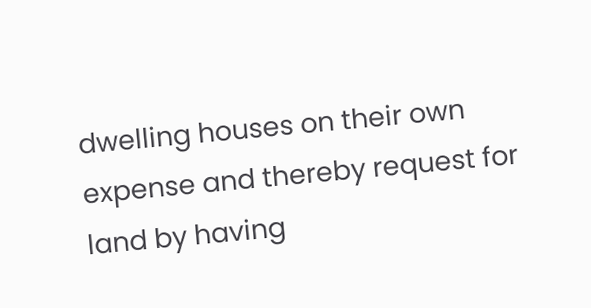dwelling houses on their own expense and thereby request for land by having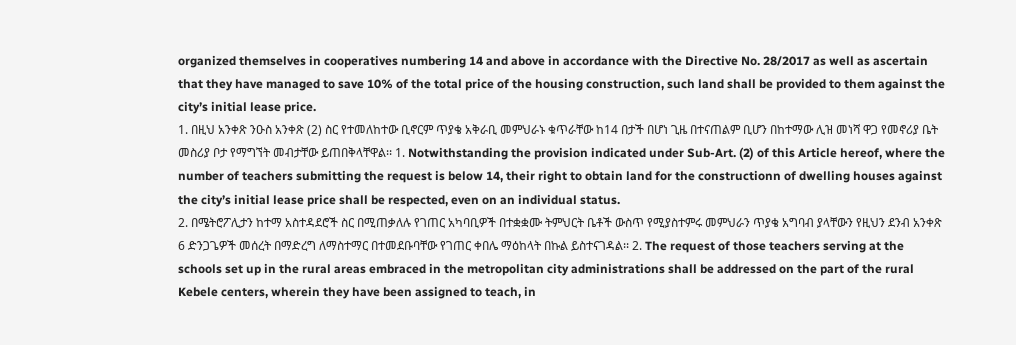organized themselves in cooperatives numbering 14 and above in accordance with the Directive No. 28/2017 as well as ascertain that they have managed to save 10% of the total price of the housing construction, such land shall be provided to them against the city’s initial lease price.
1. በዚህ አንቀጽ ንዑስ አንቀጽ (2) ስር የተመለከተው ቢኖርም ጥያቄ አቅራቢ መምህራኑ ቁጥራቸው ከ14 በታች በሆነ ጊዜ በተናጠልም ቢሆን በከተማው ሊዝ መነሻ ዋጋ የመኖሪያ ቤት መስሪያ ቦታ የማግኘት መብታቸው ይጠበቅላቸዋል፡፡ 1. Notwithstanding the provision indicated under Sub-Art. (2) of this Article hereof, where the number of teachers submitting the request is below 14, their right to obtain land for the constructionn of dwelling houses against the city’s initial lease price shall be respected, even on an individual status.
2. በሜትሮፖሊታን ከተማ አስተዳደሮች ስር በሚጠቃለሉ የገጠር አካባቢዎች በተቋቋሙ ትምህርት ቤቶች ውስጥ የሚያስተምሩ መምህራን ጥያቄ አግባብ ያላቸውን የዚህን ደንብ አንቀጽ 6 ድንጋጌዎች መሰረት በማድረግ ለማስተማር በተመደቡባቸው የገጠር ቀበሌ ማዕከላት በኩል ይስተናገዳል፡፡ 2. The request of those teachers serving at the schools set up in the rural areas embraced in the metropolitan city administrations shall be addressed on the part of the rural Kebele centers, wherein they have been assigned to teach, in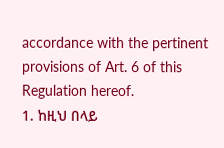accordance with the pertinent provisions of Art. 6 of this Regulation hereof.
1. ከዚህ በላይ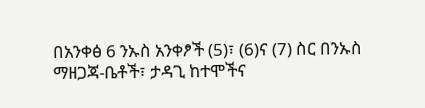በአንቀፅ 6 ንኡስ አንቀፆች (5)፣ (6)ና (7) ስር በንኡስ ማዘጋጃ-ቤቶች፣ ታዳጊ ከተሞችና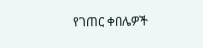የገጠር ቀበሌዎች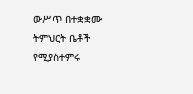ውሥጥ በተቋቋሙ ትምህርት ቤቶች የሚያስተምሩ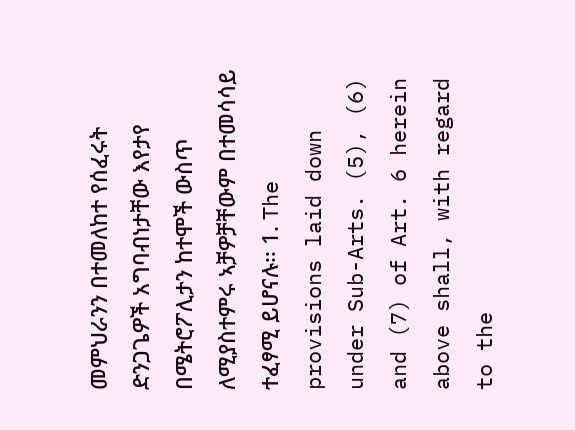መምህራንን በተመለከተ የሰፈሩት ድንጋጌዎች አግባብነታቸው እየታየ በሜትሮፖሊታን ከተሞች ውስጥ ለሚያስተምሩ ኣቻዎቻቸውም በተመሳሳይ ተፈፃሚ ይሆናሉ፡፡ 1. The provisions laid down under Sub-Arts. (5), (6) and (7) of Art. 6 herein above shall, with regard to the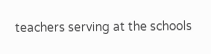teachers serving at the schools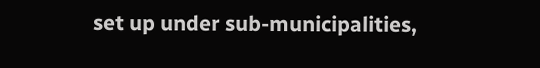set up under sub-municipalities,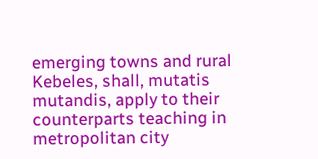emerging towns and rural Kebeles, shall, mutatis mutandis, apply to their counterparts teaching in metropolitan city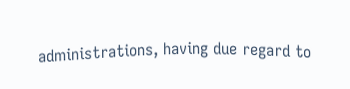administrations, having due regard to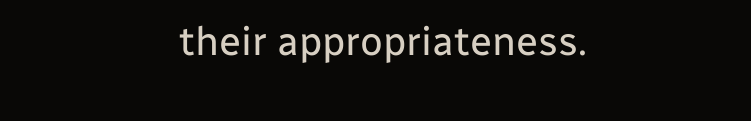their appropriateness.